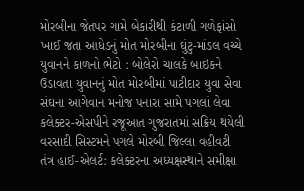મોરબીના જેતપર ગામે બેકારીથી કંટાળી ગળેફાંસો ખાઈ જતા આધેડનું મોત મોરબીના ઘુંટુ-માંડલ વચ્ચે યુવાનને કાળનો ભેટો : બોલેરો ચાલકે બાઇકને ઉડાવતા યુવાનનું મોત મોરબીમાં પાટીદાર યુવા સેવા સંઘના આગેવાન મનોજ પનારા સામે પગલાં લેવા કલેક્ટર-એસપીને રજૂઆત ગુજરાતમાં સક્રિય થયેલી વરસાદી સિસ્ટમને પગલે મોરબી જિલ્લા વહીવટી તંત્ર હાઈ-એલર્ટ: કલેક્ટરના અધ્યક્ષસ્થાને સમીક્ષા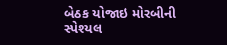બેઠક યોજાઇ મોરબીની સ્પેશ્યલ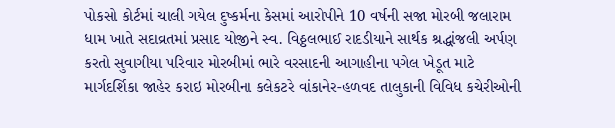પોકસો કોર્ટમાં ચાલી ગયેલ દુષ્કર્મના કેસમાં આરોપીને 10 વર્ષની સજા મોરબી જલારામ ધામ ખાતે સદાવ્રતમાં પ્રસાદ યોજીને સ્વ. વિઠ્ઠલભાઈ રાદડીયાને સાર્થક શ્રદ્ધાંજલી અર્પણ કરતો સુવાગીયા પરિવાર મોરબીમાં ભારે વરસાદની આગાહીના પગેલ ખેડૂત માટે માર્ગદર્શિકા જાહેર કરાઇ મોરબીના કલેકટરે વાંકાનેર-હળવદ તાલુકાની વિવિધ કચેરીઓની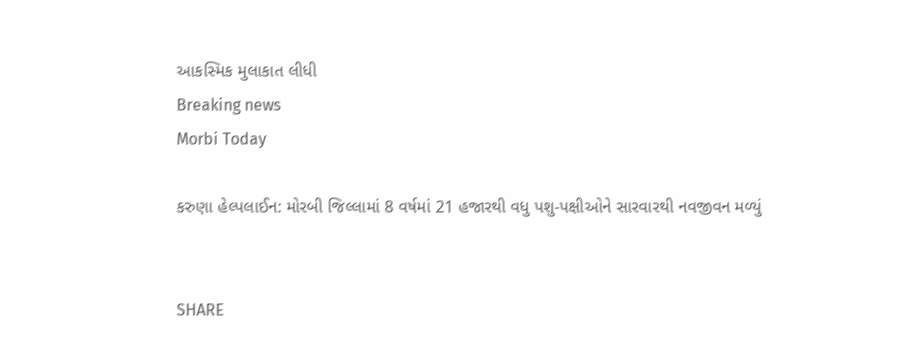આકસ્મિક મુલાકાત લીધી
Breaking news
Morbi Today

કરુણા હેલ્પલાઈન: મોરબી જિલ્લામાં 8 વર્ષમાં 21 હજારથી વધુ પશુ-પક્ષીઓને સારવારથી નવજીવન મળ્યું


SHARE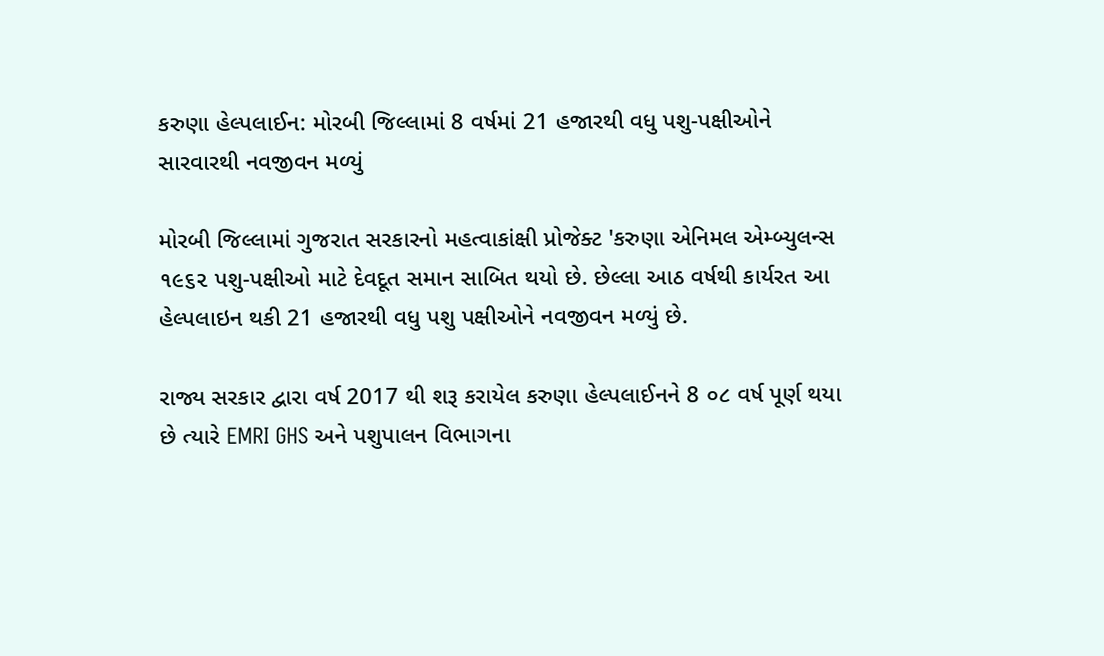કરુણા હેલ્પલાઈન: મોરબી જિલ્લામાં 8 વર્ષમાં 21 હજારથી વધુ પશુ-પક્ષીઓને સારવારથી નવજીવન મળ્યું

મોરબી જિલ્લામાં ગુજરાત સરકારનો મહત્વાકાંક્ષી પ્રોજેક્ટ 'કરુણા એનિમલ એમ્બ્યુલન્સ ૧૯૬૨ પશુ-પક્ષીઓ માટે દેવદૂત સમાન સાબિત થયો છે. છેલ્લા આઠ વર્ષથી કાર્યરત આ હેલ્પલાઇન થકી 21 હજારથી વધુ પશુ પક્ષીઓને નવજીવન મળ્યું છે.

રાજ્ય સરકાર દ્વારા વર્ષ 2017 થી શરૂ કરાયેલ કરુણા હેલ્પલાઈનને 8 ૦૮ વર્ષ પૂર્ણ થયા છે ત્યારે EMRI GHS અને પશુપાલન વિભાગના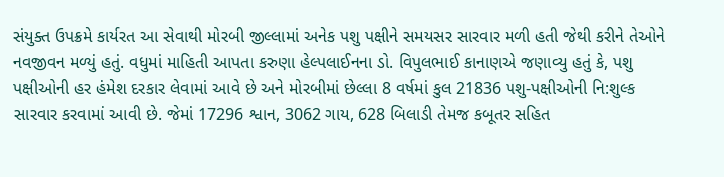સંયુક્ત ઉપક્રમે કાર્યરત આ સેવાથી મોરબી જીલ્લામાં અનેક પશુ પક્ષીને સમયસર સારવાર મળી હતી જેથી કરીને તેઓને નવજીવન મળ્યું હતું. વધુમાં માહિતી આપતા કરુણા હેલ્પલાઈનના ડો. વિપુલભાઈ કાનાણએ જણાવ્યુ હતું કે, પશુ પક્ષીઓની હર હંમેશ દરકાર લેવામાં આવે છે અને મોરબીમાં છેલ્લા 8 વર્ષમાં કુલ 21836 પશુ-પક્ષીઓની નિ:શુલ્ક સારવાર કરવામાં આવી છે. જેમાં 17296 શ્વાન, 3062 ગાય, 628 બિલાડી તેમજ કબૂતર સહિત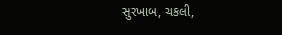સુરખાબ, ચકલી,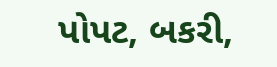પોપટ, બકરી,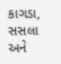કાગડા, સસલા અને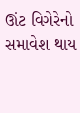ઊંટ વિગેરેનો સમાવેશ થાય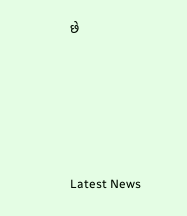છે






Latest News